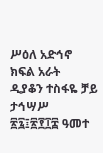ሥዕለ አድኅኖ
ክፍል አራት
ዲያቆን ተስፋዬ ቻይ
ታኅሣሥ ፳፯፤፳፻፲፰ ዓመተ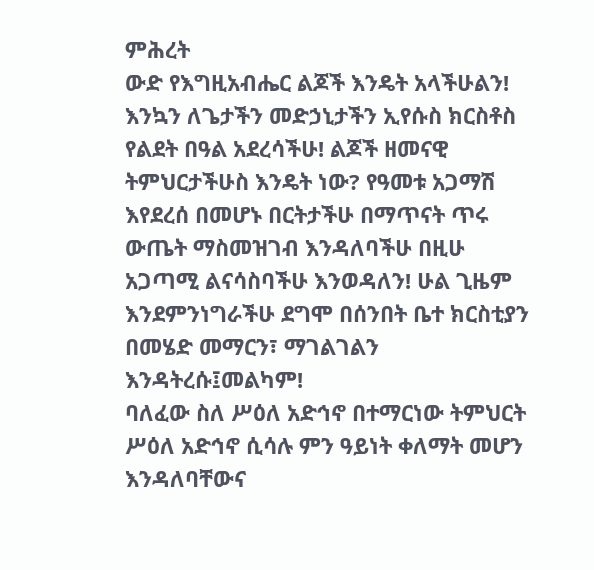ምሕረት
ውድ የእግዚአብሔር ልጆች እንዴት አላችሁልን! እንኳን ለጌታችን መድኃኒታችን ኢየሱስ ክርስቶስ የልደት በዓል አደረሳችሁ! ልጆች ዘመናዊ ትምህርታችሁስ እንዴት ነው? የዓመቱ አጋማሽ እየደረሰ በመሆኑ በርትታችሁ በማጥናት ጥሩ ውጤት ማስመዝገብ እንዳለባችሁ በዚሁ አጋጣሚ ልናሳስባችሁ እንወዳለን! ሁል ጊዜም እንደምንነግራችሁ ደግሞ በሰንበት ቤተ ክርስቲያን በመሄድ መማርን፣ ማገልገልን እንዳትረሱ፤መልካም!
ባለፈው ስለ ሥዕለ አድኅኖ በተማርነው ትምህርት ሥዕለ አድኅኖ ሲሳሉ ምን ዓይነት ቀለማት መሆን እንዳለባቸውና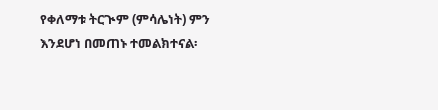የቀለማቱ ትርጒም (ምሳሌነት) ምን እንደሆነ በመጠኑ ተመልክተናል፡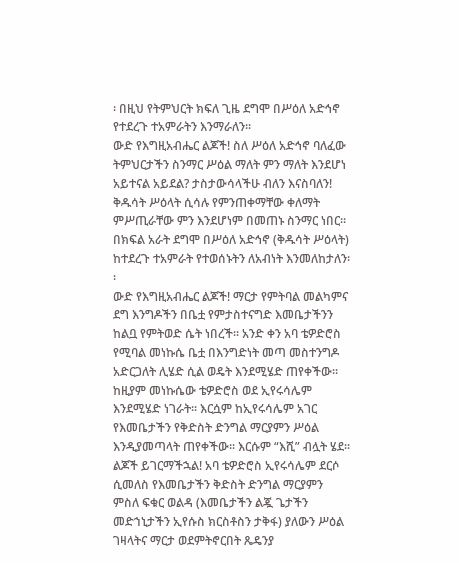፡ በዚህ የትምህርት ክፍለ ጊዜ ደግሞ በሥዕለ አድኅኖ የተደረጉ ተአምራትን እንማራለን፡፡
ውድ የእግዚአብሔር ልጆች! ስለ ሥዕለ አድኅኖ ባለፈው ትምህርታችን ስንማር ሥዕል ማለት ምን ማለት እንደሆነ አይተናል አይደል? ታስታውሳላችሁ ብለን እናስባለን! ቅዱሳት ሥዕላት ሲሳሉ የምንጠቀማቸው ቀለማት ምሥጢራቸው ምን እንደሆነም በመጠኑ ስንማር ነበር፡፡ በክፍል አራት ደግሞ በሥዕለ አድኅኖ (ቅዱሳት ሥዕላት) ከተደረጉ ተአምራት የተወሰኑትን ለአብነት እንመለከታለን፡፡
ውድ የእግዚአብሔር ልጆች! ማርታ የምትባል መልካምና ደግ እንግዶችን በቤቷ የምታስተናግድ እመቤታችንን ከልቧ የምትወድ ሴት ነበረች፡፡ አንድ ቀን አባ ቴዎድሮስ የሚባል መነኩሴ ቤቷ በእንግድነት መጣ መስተንግዶ አድርጋለት ሊሄድ ሲል ወዴት እንደሚሄድ ጠየቀችው፡፡ ከዚያም መነኩሴው ቴዎድሮስ ወደ ኢየሩሳሌም እንደሚሄድ ነገራት፡፡ እርሷም ከኢየሩሳሌም አገር የእመቤታችን የቅድስት ድንግል ማርያምን ሥዕል እንዲያመጣላት ጠየቀችው፡፡ እርሱም “እሺ” ብሏት ሄደ፡፡
ልጆች ይገርማችኋል! አባ ቴዎድሮስ ኢየሩሳሌም ደርሶ ሲመለስ የእመቤታችን ቅድስት ድንግል ማርያምን ምስለ ፍቁር ወልዳ (እመቤታችን ልጇ ጌታችን መድኀኒታችን ኢየሱስ ክርስቶስን ታቅፋ) ያለውን ሥዕል ገዛላትና ማርታ ወደምትኖርበት ጼዴንያ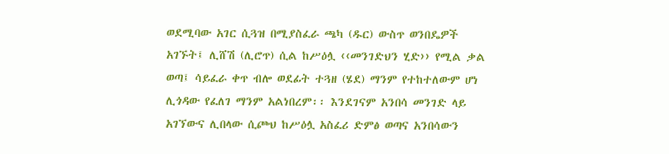ወደሚባው አገር ሲጓዝ በሚያስፈራ ጫካ (ዱር) ውስጥ ወንበዴዎች አገኙት፤ ሊሸሽ (ሊሮጥ) ሲል ከሥዕሏ ‹‹መንገድህን ሂድ›› የሚል ቃል ወጣ፤ ሳይፈራ ቀጥ ብሎ ወደፊት ተጓዘ (ሄደ) ማንም የተከተለውም ሆነ ሊጎዳው የፈለገ ማንም አልነበረም፡፡ እንደገናም አንበሳ መንገድ ላይ አገኘውና ሊበላው ሲጮህ ከሥዕሏ አስፈሪ ድምፅ ወጣና አንበሳውን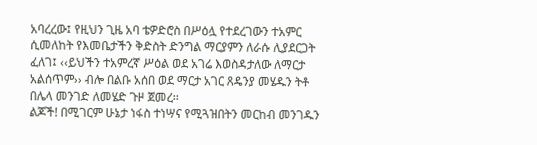አባረረው፤ የዚህን ጊዜ አባ ቴዎድሮስ በሥዕሏ የተደረገውን ተአምር ሲመለከት የእመቤታችን ቅድስት ድንግል ማርያምን ለራሱ ሊያደርጋት ፈለገ፤ ‹‹ይህችን ተአምረኛ ሥዕል ወደ አገሬ እወስዳታለው ለማርታ አልሰጥም›› ብሎ በልቡ አሰበ ወደ ማርታ አገር ጸዴንያ መሄዱን ትቶ በሌላ መንገድ ለመሄድ ጉዞ ጀመረ፡፡
ልጆች! በሚገርም ሁኔታ ነፋስ ተነሣና የሚጓዝበትን መርከብ መንገዱን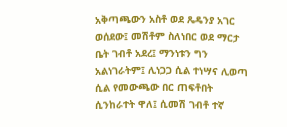አቅጣጫውን አስቶ ወደ ጼዴንያ አገር ወሰደው፤ መሽቶም ስለነበር ወደ ማርታ ቤት ገብቶ አደረ፤ ማንነቱን ግን አልነገራትም፤ ሊነጋጋ ሲል ተነሣና ሊወጣ ሲል የመውጫው በር ጠፍቶበት ሲንከራተት ዋለ፤ ሲመሽ ገብቶ ተኛ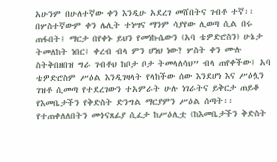አሁንም በሁለተኛው ቀን እንዲሁ አደረገ መሸበትና ገብቶ ተኛ፡፡ በሦስተኛውም ቀን ሌሊት ተነሣና ማንም ሳያየው ሊወጣ ሲል በሩ ጠፋበት፤ ማርታ በየቀኑ ይህን የመነኩሴውን (አባ ቴዎድሮስን) ሁኔታ ትመለከት ነበር፤ ቀረብ ብላ ምን ሆነህ ነው? ሦስት ቀን ሙሉ ስትቅበዘበዝ ግራ ገብቶህ ከቦታ ቦታ ትመላለሳህ” ብላ ጠየቀችው፤ አባ ቴዎድሮስም ሥዕል እንዲገዛላት የላከችው ሰው እንደሆነ እና ሥዕሏን ገዝቶ ሲመጣ የተደረገውን ተአምራት ሁሉ ነገራትና ይቅርታ ጠይቆ የእመቤታችን የቅድስት ድንግል ማርያምን ሥዕል ሰጣት፡፡ የተጠቀለለበትን መጎናጸፊያ ሲፈታ ከሥዕሊቷ (ከእመቤታችን ቅድስት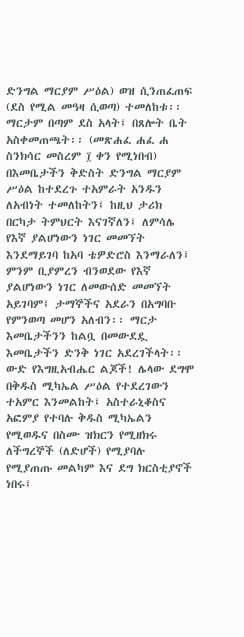ድንግል ማርያም ሥዕል) ወዝ ሲንጠፈጠፍ (ደስ የሚል መዓዛ ሲወጣ) ተመለከቱ፡፡ ማርታም በጣም ደስ አላት፤ በጸሎት ቤት አስቀመጠጫት፡፡ (መጽሐፈ ሐፈ ሐ ስንክሳር መስረም ፲ ቀን የሚነበብ)
በእመቤታችን ቅድስት ድንግል ማርያም ሥዕል ከተደረጉ ተአምራት አንዱን ለአብነት ተመለከትን፤ ከዚህ ታሪክ በርካታ ትምህርት እናገኛለን፤ ለምሳሌ የእኛ ያልሆነውን ነገር መመኘት እንደማይገባ ከአባ ቴዎድሮስ እንማራለን፤ ምንም ቢያምረን ብንወደው የእኛ ያልሆነውን ነገር ለመውሰድ መመኘት አይገባም፤ ታማኞችና አደራን በአግባቡ የምንወጣ መሆን አለብን፡፡ ማርታ እመቤታችንን ከልቧ በመውደዷ እመቤታችን ድንቅ ነገር አደረገችላት፡፡
ውድ የእግዚአብሔር ልጆች! ሌላው ደግሞ በቅዱስ ሚካኤል ሥዕል የተደረገውን ተአምር እንመልከት፤ አስተራኒቆስና አፎምያ የተባሉ ቅዱስ ሚካኤልን የሚወዱና በስሙ ዝክርን የሚዘክሩ ለችግረኞች (ለድሆች) የሚያባሉ የሚያጠጡ መልካም እና ደግ ክርስቲያኖች ነበሩ፤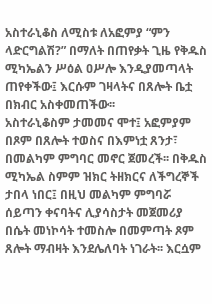አስተራኒቆስ ለሚስቱ ለአፎምያ “ምን ላድርግልሽ?” በማለት በጠየቃት ጊዜ የቅዱስ ሚካኤልን ሥዕል ዐሥሎ እንዲያመጣላት ጠየቀችው፤ እርሱም ገዛላትና በጸሎት ቤቷ በክብር አስቀመጠችው፡፡
አስተራኒቆስም ታመመና ሞተ፤ አፎምያም በጾም በጸሎት ተወስና በእምነቷ ጸንታ፣ በመልካም ምግባር መኖር ጀመረች፡፡ በቅዱስ ሚካኤል ስምም ዝክር ትዘክርና ለችግረኞች ታበላ ነበር፤ በዚህ መልካም ምግባሯ ሰይጣን ቀናባትና ሊያሳስታት መጀመሪያ በሴት መነኮሳት ተመስሎ በመምጣት ጾም ጸሎት ማብዛት እንደሌለባት ነገራት፡፡ እርሷም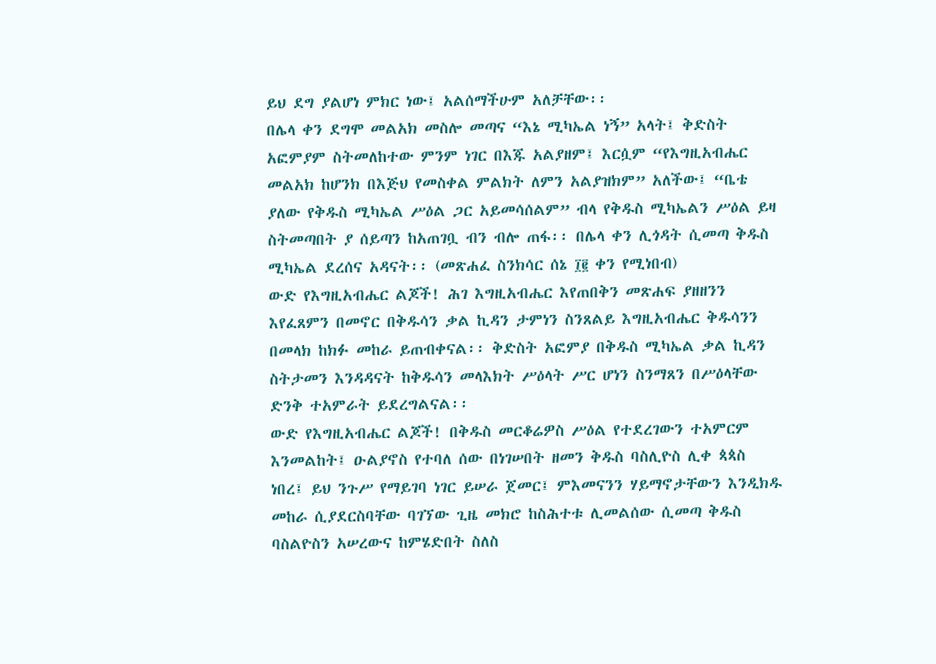ይህ ደግ ያልሆነ ምክር ነው፤ አልሰማችሁም አለቻቸው፡፡
በሌላ ቀን ደግሞ መልአክ መስሎ መጣና “እኔ ሚካኤል ነኝ” አላት፤ ቅድስት አፎምያም ስትመለከተው ምንም ነገር በእጁ አልያዘም፤ እርሷም “የእግዚአብሔር መልአክ ከሆንክ በእጅህ የመስቀል ምልክት ለምን አልያዝክም” አለችው፤ “ቤቴ ያለው የቅዱስ ሚካኤል ሥዕል ጋር አይመሳሰልም” ብላ የቅዱስ ሚካኤልን ሥዕል ይዛ ስትመጣበት ያ ሰይጣን ከአጠገቧ ብን ብሎ ጠፋ፡፡ በሌላ ቀን ሊጎዳት ሲመጣ ቅዱስ ሚካኤል ደረሰና አዳናት፡፡ (መጽሐፈ ስንክሳር ሰኔ ፲፪ ቀን የሚነበብ)
ውድ የእግዚአብሔር ልጆች! ሕገ እግዚአብሔር እየጠበቅን መጽሐፍ ያዘዘንን እየፈጸምን በመኖር በቅዱሳን ቃል ኪዳን ታምነን ስንጸልይ እግዚአብሔር ቅዱሳንን በመላክ ከክፉ መከራ ይጠብቀናል፡፡ ቅድስት አፎምያ በቅዱስ ሚካኤል ቃል ኪዳን ስትታመን እንዳዳናት ከቅዱሳን መላእክት ሥዕላት ሥር ሆነን ስንማጸን በሥዕላቸው ድንቅ ተአምራት ይደረግልናል፡፡
ውድ የእግዚአብሔር ልጆች! በቅዱስ መርቆሬዎስ ሥዕል የተደረገውን ተአምርም እንመልከት፤ ዑልያኖስ የተባለ ሰው በነገሠበት ዘመን ቅዱስ ባስሊዮስ ሊቀ ጳጳስ ነበረ፤ ይህ ንጉሥ የማይገባ ነገር ይሠራ ጀመር፤ ምእመናንን ሃይማኖታቸውን እንዲክዱ መከራ ሲያደርስባቸው ባገኘው ጊዜ መክሮ ከስሕተቱ ሊመልሰው ሲመጣ ቅዱስ ባስልዮስን አሠረውና ከምሄድበት ስለስ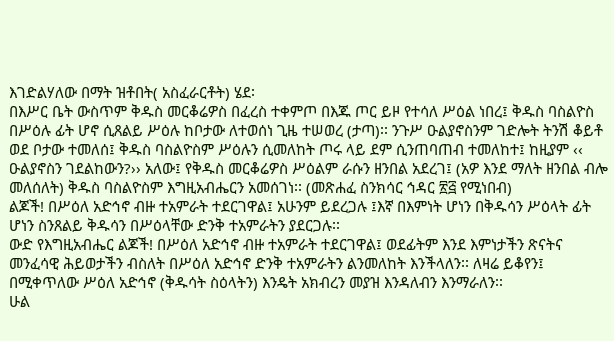እገድልሃለው በማት ዝቶበት( አስፈራርቶት) ሄደ፡
በእሥር ቤት ውስጥም ቅዱስ መርቆሬዎስ በፈረስ ተቀምጦ በእጁ ጦር ይዞ የተሳለ ሥዕል ነበረ፤ ቅዱስ ባስልዮስ በሥዕሉ ፊት ሆኖ ሲጸልይ ሥዕሉ ከቦታው ለተወሰነ ጊዜ ተሠወረ (ታጣ)፡፡ ንጉሥ ዑልያኖስንም ገድሎት ትንሽ ቆይቶ ወደ ቦታው ተመለሰ፤ ቅዱስ ባስልዮስም ሥዕሉን ሲመለከት ጦሩ ላይ ደም ሲንጠባጠብ ተመለከተ፤ ከዚያም ‹‹ ዑልያኖስን ገደልከውን?›› አለው፤ የቅዱስ መርቆሬዎስ ሥዕልም ራሱን ዘንበል አደረገ፤ (አዎ እንደ ማለት ዘንበል ብሎ መለሰለት) ቅዱስ ባስልዮስም እግዚአብሔርን አመሰገነ፡፡ (መጽሐፈ ስንክሳር ኅዳር ፳፭ የሚነበብ)
ልጆች! በሥዕለ አድኅኖ ብዙ ተአምራት ተደርገዋል፤ አሁንም ይደረጋሉ ፤እኛ በእምነት ሆነን በቅዱሳን ሥዕላት ፊት ሆነን ስንጸልይ ቅዱሳን በሥዕላቸው ድንቅ ተአምራትን ያደርጋሉ፡፡
ውድ የእግዚአብሔር ልጆች! በሥዕለ አድኅኖ ብዙ ተአምራት ተደርገዋል፤ ወደፊትም እንደ እምነታችን ጽናትና መንፈሳዊ ሕይወታችን ብስለት በሥዕለ አድኅኖ ድንቅ ተአምራትን ልንመለከት እንችላለን፡፡ ለዛሬ ይቆየን፤ በሚቀጥለው ሥዕለ አድኅኖ (ቅዱሳት ስዕላትን) እንዴት አክብረን መያዝ እንዳለብን እንማራለን፡፡
ሁል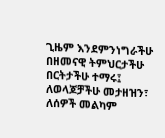ጊዜም እንደምንነግራችሁ በዘመናዊ ትምህርታችሁ በርትታችሁ ተማሩ፤ ለወላጆቻችሁ መታዘዝን፣ ለሰዎች መልካም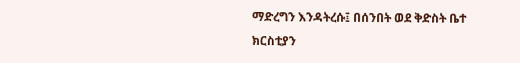ማድረግን እንዳትረሱ፤ በሰንበት ወደ ቅድስት ቤተ ክርስቲያን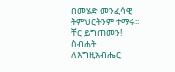በመሄድ መንፈሳዊ ትምህርትንም ተማሩ፡፡ ቸር ይግጠመን!
ስብሐት ለእግዚአብሔር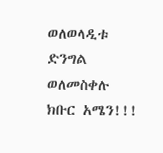ወለወላዲቱ ድንግል
ወለመስቀሉ ክቡር አሜን!!!